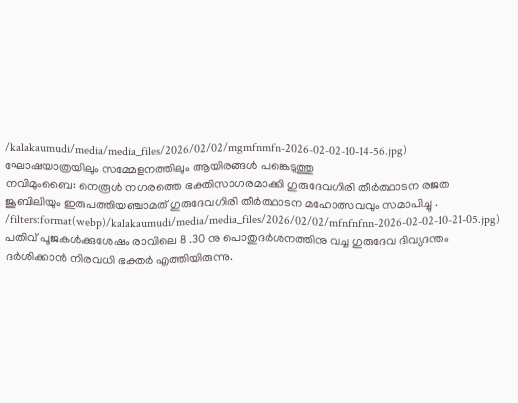/kalakaumudi/media/media_files/2026/02/02/mgmfnmfn-2026-02-02-10-14-56.jpg)
ഘോഷയാത്രയിലും സമ്മേളനത്തിലും ആയിരങ്ങൾ പങ്കെടുത്തു
നവിമുംബൈ: നെരൂൾ നഗരത്തെ ഭക്തിസാഗരമാക്കി ഗുരുദേവഗിരി തീർത്ഥാടന രജത ജൂബിലിയും ഇരുപത്തിയഞ്ചാമത് ഗുരുദേവഗിരി തീർത്ഥാടന മഹോത്സവവും സമാപിച്ചു .
/filters:format(webp)/kalakaumudi/media/media_files/2026/02/02/mfnfnfnn-2026-02-02-10-21-05.jpg)
പതിവ് പൂജകൾക്കുശേഷം രാവിലെ 8 .30 നു പൊതുദർശനത്തിനു വച്ച ഗുരുദേവ ദിവ്യദന്തം ദർശിക്കാൻ നിരവധി ഭക്തർ എത്തിയിരുന്നു.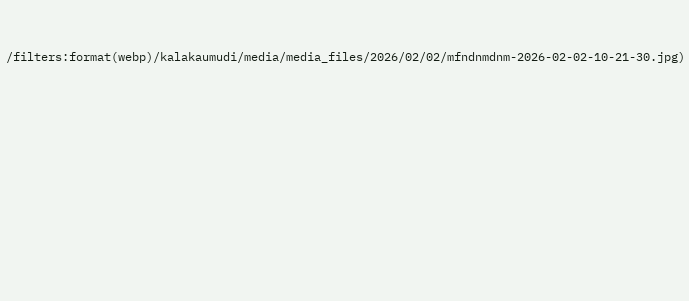/filters:format(webp)/kalakaumudi/media/media_files/2026/02/02/mfndnmdnm-2026-02-02-10-21-30.jpg)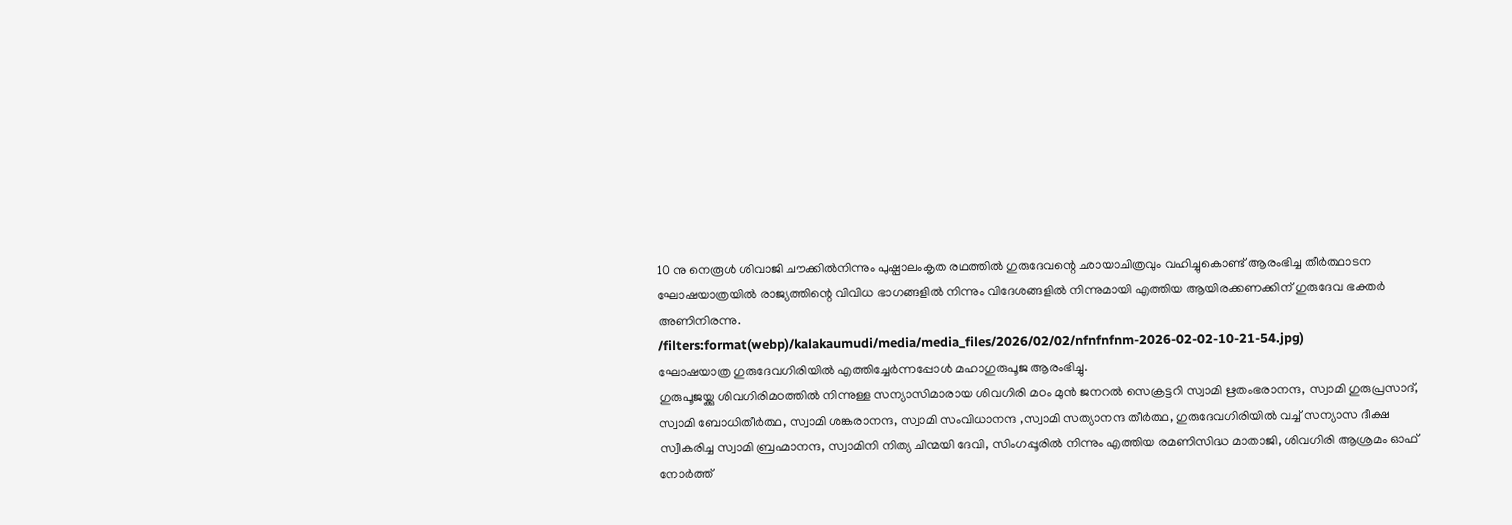10 നു നെരൂൾ ശിവാജി ചൗക്കിൽനിന്നും പുഷ്പാലംകൃത രഥത്തിൽ ഗുരുദേവന്റെ ഛായാചിത്രവും വഹിച്ചുകൊണ്ട് ആരംഭിച്ച തീർത്ഥാടന ഘോഷയാത്രയിൽ രാജ്യത്തിന്റെ വിവിധ ഭാഗങ്ങളിൽ നിന്നും വിദേശങ്ങളിൽ നിന്നുമായി എത്തിയ ആയിരക്കണക്കിന് ഗുരുദേവ ഭക്തർ അണിനിരന്നു.
/filters:format(webp)/kalakaumudi/media/media_files/2026/02/02/nfnfnfnm-2026-02-02-10-21-54.jpg)
ഘോഷയാത്ര ഗുരുദേവഗിരിയിൽ എത്തിച്ചേർന്നപ്പോൾ മഹാഗുരുപൂജ ആരംഭിച്ചു.
ഗുരുപൂജയ്ക്കു ശിവഗിരിമഠത്തിൽ നിന്നുള്ള സന്യാസിമാരായ ശിവഗിരി മഠം മുൻ ജനറൽ സെക്രട്ടറി സ്വാമി ഋതംഭരാനന്ദ, സ്വാമി ഗുരുപ്രസാദ്, സ്വാമി ബോധിതീർത്ഥ, സ്വാമി ശങ്കരാനന്ദ, സ്വാമി സംവിധാനന്ദ ,സ്വാമി സത്യാനന്ദ തീർത്ഥ, ഗുരുദേവഗിരിയിൽ വച്ച് സന്യാസ ദീക്ഷ സ്വീകരിച്ച സ്വാമി ബ്രഹ്മാനന്ദ, സ്വാമിനി നിത്യ ചിന്മയി ദേവി, സിംഗപ്പൂരിൽ നിന്നും എത്തിയ രമണിസിദ്ധ മാതാജി, ശിവഗിരി ആശ്രമം ഓഫ് നോർത്ത്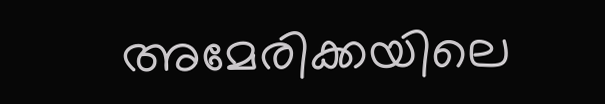അമേരിക്കയിലെ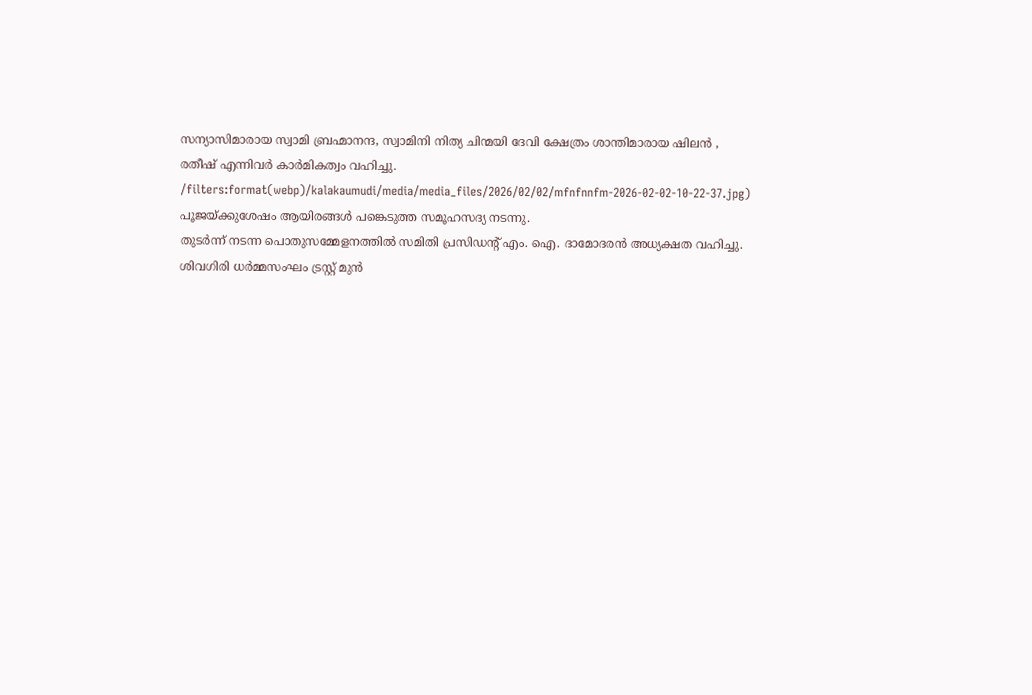സന്യാസിമാരായ സ്വാമി ബ്രഹ്മാനന്ദ, സ്വാമിനി നിത്യ ചിന്മയി ദേവി ക്ഷേത്രം ശാന്തിമാരായ ഷിലൻ , രതീഷ് എന്നിവർ കാർമികത്വം വഹിച്ചു.
/filters:format(webp)/kalakaumudi/media/media_files/2026/02/02/mfnfnnfm-2026-02-02-10-22-37.jpg)
പൂജയ്ക്കുശേഷം ആയിരങ്ങൾ പങ്കെടുത്ത സമൂഹസദ്യ നടന്നു.
തുടർന്ന് നടന്ന പൊതുസമ്മേളനത്തിൽ സമിതി പ്രസിഡന്റ് എം. ഐ. ദാമോദരൻ അധ്യക്ഷത വഹിച്ചു. ശിവഗിരി ധർമ്മസംഘം ട്രസ്റ്റ് മുൻ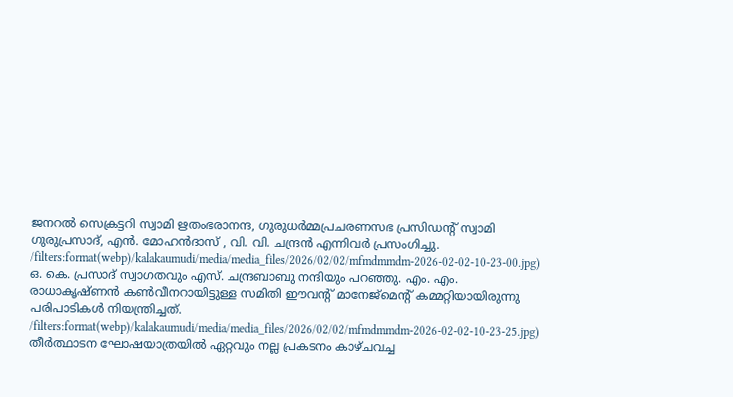ജനറൽ സെക്രട്ടറി സ്വാമി ഋതംഭരാനന്ദ, ഗുരുധർമ്മപ്രചരണസഭ പ്രസിഡന്റ് സ്വാമി ഗുരുപ്രസാദ്, എൻ. മോഹൻദാസ് , വി. വി. ചന്ദ്രൻ എന്നിവർ പ്രസംഗിച്ചു.
/filters:format(webp)/kalakaumudi/media/media_files/2026/02/02/mfmdmmdm-2026-02-02-10-23-00.jpg)
ഒ. കെ. പ്രസാദ് സ്വാഗതവും എസ്. ചന്ദ്രബാബു നന്ദിയും പറഞ്ഞു. എം. എം. രാധാകൃഷ്ണൻ കൺവീനറായിട്ടുള്ള സമിതി ഈവന്റ് മാനേജ്മെന്റ് കമ്മറ്റിയായിരുന്നു പരിപാടികൾ നിയന്ത്രിച്ചത്.
/filters:format(webp)/kalakaumudi/media/media_files/2026/02/02/mfmdmmdm-2026-02-02-10-23-25.jpg)
തീർത്ഥാടന ഘോഷയാത്രയിൽ ഏറ്റവും നല്ല പ്രകടനം കാഴ്ചവച്ച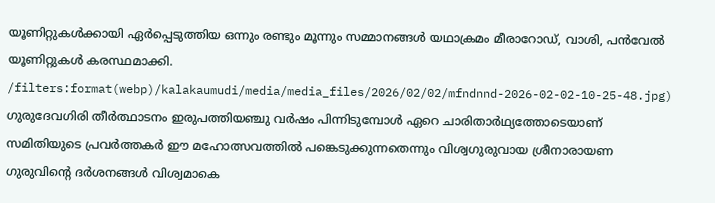യൂണിറ്റുകൾക്കായി ഏർപ്പെടുത്തിയ ഒന്നും രണ്ടും മൂന്നും സമ്മാനങ്ങൾ യഥാക്രമം മീരാറോഡ്, വാശി, പൻവേൽ യൂണിറ്റുകൾ കരസ്ഥമാക്കി.
/filters:format(webp)/kalakaumudi/media/media_files/2026/02/02/mfndnnd-2026-02-02-10-25-48.jpg)
ഗുരുദേവഗിരി തീർത്ഥാടനം ഇരുപത്തിയഞ്ചു വർഷം പിന്നിടുമ്പോൾ ഏറെ ചാരിതാർഥ്യത്തോടെയാണ് സമിതിയുടെ പ്രവർത്തകർ ഈ മഹോത്സവത്തിൽ പങ്കെടുക്കുന്നതെന്നും വിശ്വഗുരുവായ ശ്രീനാരായണ ഗുരുവിന്റെ ദർശനങ്ങൾ വിശ്വമാകെ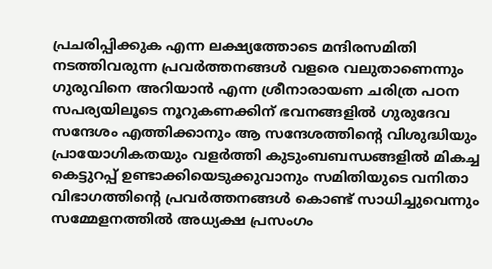പ്രചരിപ്പിക്കുക എന്ന ലക്ഷ്യത്തോടെ മന്ദിരസമിതി നടത്തിവരുന്ന പ്രവർത്തനങ്ങൾ വളരെ വലുതാണെന്നും ഗുരുവിനെ അറിയാൻ എന്ന ശ്രീനാരായണ ചരിത്ര പഠന സപര്യയിലൂടെ നൂറുകണക്കിന് ഭവനങ്ങളിൽ ഗുരുദേവ സന്ദേശം എത്തിക്കാനും ആ സന്ദേശത്തിന്റെ വിശുദ്ധിയും പ്രായോഗികതയും വളർത്തി കുടുംബബന്ധങ്ങളിൽ മികച്ച കെട്ടുറപ്പ് ഉണ്ടാക്കിയെടുക്കുവാനും സമിതിയുടെ വനിതാ വിഭാഗത്തിന്റെ പ്രവർത്തനങ്ങൾ കൊണ്ട് സാധിച്ചുവെന്നും സമ്മേളനത്തിൽ അധ്യക്ഷ പ്രസംഗം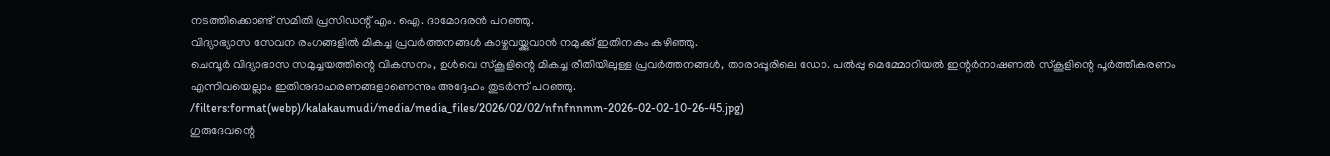നടത്തിക്കൊണ്ട് സമിതി പ്രസിഡന്റ് എം. ഐ. ദാമോദരൻ പറഞ്ഞു.
വിദ്യാഭ്യാസ സേവന രംഗങ്ങളിൽ മികച്ച പ്രവർത്തനങ്ങൾ കാഴ്ചവയ്ക്കുവാൻ നമുക്ക് ഇതിനകം കഴിഞ്ഞു.
ചെമ്പൂർ വിദ്യാഭാസ സമുച്ചയത്തിന്റെ വികസനം, ഉൾവെ സ്കൂളിന്റെ മികച്ച രീതിയിലുള്ള പ്രവർത്തനങ്ങൾ, താരാപ്പൂരിലെ ഡോ. പൽപ്പു മെമ്മോറിയൽ ഇന്റർനാഷണൽ സ്കൂളിന്റെ പൂർത്തീകരണം എന്നിവയെല്ലാം ഇതിനുദാഹരണങ്ങളാണെന്നും അദ്ദേഹം തുടർന്ന് പറഞ്ഞു.
/filters:format(webp)/kalakaumudi/media/media_files/2026/02/02/nfnfnnmm-2026-02-02-10-26-45.jpg)
ഗുരുദേവന്റെ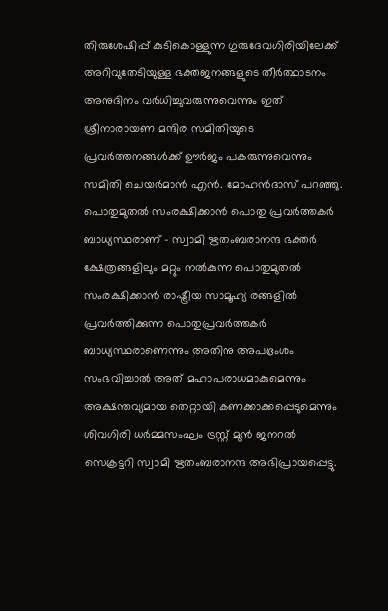തിരുശേഷിപ്പ് കുടികൊള്ളുന്ന ഗുരുദേവഗിരിയിലേക്ക് അറിവുതേടിയുള്ള ഭക്തജനങ്ങളുടെ തീർത്ഥാടനം അനുദിനം വർധിച്ചുവരുന്നുവെന്നും ഇത് ശ്രീനാരായണ മന്ദിര സമിതിയുടെ പ്രവർത്തനങ്ങൾക്ക് ഊർജം പകരുന്നുവെന്നും സമിതി ചെയർമാൻ എൻ. മോഹൻദാസ് പറഞ്ഞു.
പൊതുമുതൽ സംരക്ഷിക്കാൻ പൊതു പ്രവർത്തകർ ബാധ്യസ്ഥരാണ് - സ്വാമി ഋതംബരാനന്ദ ഭക്തർ ക്ഷേത്രങ്ങളിലും മറ്റും നൽകുന്ന പൊതുമുതൽ സംരക്ഷിക്കാൻ രാഷ്ട്രീയ സാമൂഹ്യ രങ്ങളിൽ പ്രവർത്തിക്കുന്ന പൊതുപ്രവർത്തകർ ബാധ്യസ്ഥരാണെന്നും അതിനു അപഭ്രംശം സംഭവിച്ചാൽ അത് മഹാപരാധമാകുമെന്നും അക്ഷന്തവ്യമായ തെറ്റായി കണക്കാക്കപ്പെടുമെന്നും ശിവഗിരി ധർമ്മസംഘം ട്രസ്റ്റ് മുൻ ജനറൽ സെക്രട്ടറി സ്വാമി ഋതംബരാനന്ദ അഭിപ്രായപ്പെട്ടു.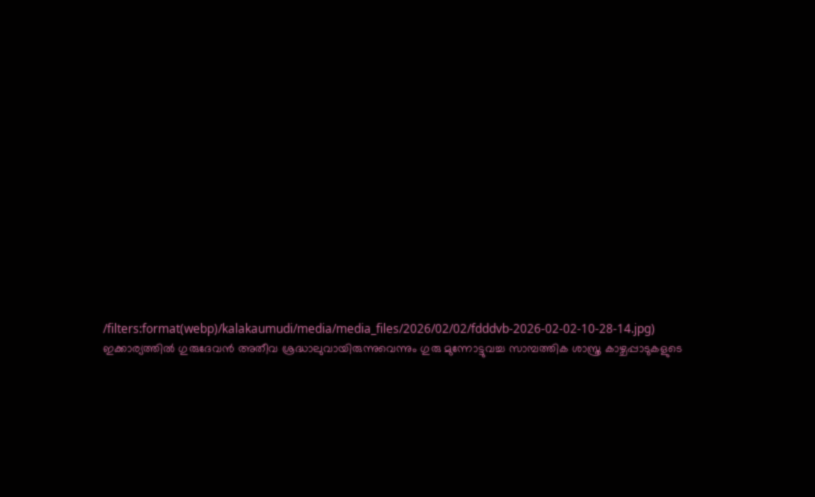/filters:format(webp)/kalakaumudi/media/media_files/2026/02/02/fdddvb-2026-02-02-10-28-14.jpg)
ഇക്കാര്യത്തിൽ ഗുരുദേവൻ അതീവ ശ്രദ്ധാലുവായിരുന്നുവെന്നും ഗുരു മുന്നോട്ടുവച്ച സാമ്പത്തിക ശാസ്ത്ര കാഴ്ചപ്പാടുകളുടെ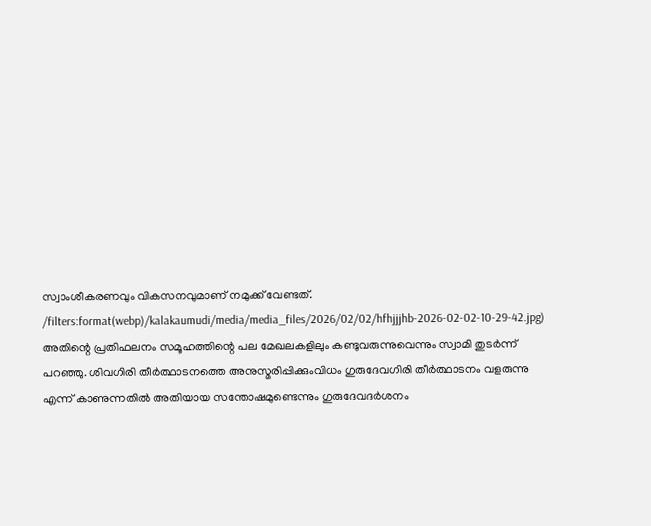സ്വാംശീകരണവും വികസനവുമാണ് നമുക്ക് വേണ്ടത്.
/filters:format(webp)/kalakaumudi/media/media_files/2026/02/02/hfhjjjhb-2026-02-02-10-29-42.jpg)
അതിന്റെ പ്രതിഫലനം സമൂഹത്തിന്റെ പല മേഖലകളിലും കണ്ടുവരുന്നുവെന്നും സ്വാമി തുടർന്ന് പറഞ്ഞു. ശിവഗിരി തീർത്ഥാടനത്തെ അനുസ്മരിപ്പിക്കുംവിധം ഗുരുദേവഗിരി തീർത്ഥാടനം വളരുന്നു എന്ന് കാണുന്നതിൽ അതിയായ സന്തോഷമുണ്ടെന്നും ഗുരുദേവദർശനം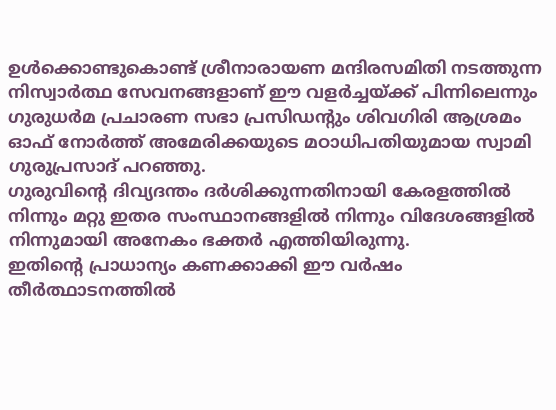ഉൾക്കൊണ്ടുകൊണ്ട് ശ്രീനാരായണ മന്ദിരസമിതി നടത്തുന്ന നിസ്വാർത്ഥ സേവനങ്ങളാണ് ഈ വളർച്ചയ്ക്ക് പിന്നിലെന്നും ഗുരുധർമ പ്രചാരണ സഭാ പ്രസിഡന്റും ശിവഗിരി ആശ്രമം ഓഫ് നോർത്ത് അമേരിക്കയുടെ മഠാധിപതിയുമായ സ്വാമി ഗുരുപ്രസാദ് പറഞ്ഞു.
ഗുരുവിന്റെ ദിവ്യദന്തം ദർശിക്കുന്നതിനായി കേരളത്തിൽ നിന്നും മറ്റു ഇതര സംസ്ഥാനങ്ങളിൽ നിന്നും വിദേശങ്ങളിൽ നിന്നുമായി അനേകം ഭക്തർ എത്തിയിരുന്നു.
ഇതിന്റെ പ്രാധാന്യം കണക്കാക്കി ഈ വർഷം തീർത്ഥാടനത്തിൽ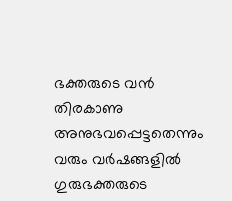ഭക്തരുടെ വൻ തിരകാണു അനുഭവപ്പെട്ടതെന്നും വരും വർഷങ്ങളിൽ ഗുരുഭക്തരുടെ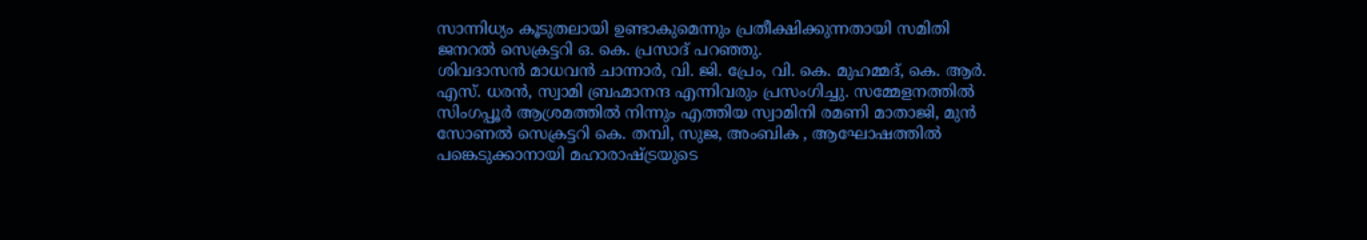സാന്നിധ്യം കൂടുതലായി ഉണ്ടാകുമെന്നും പ്രതീക്ഷിക്കുന്നതായി സമിതി ജനറൽ സെക്രട്ടറി ഒ. കെ. പ്രസാദ് പറഞ്ഞു.
ശിവദാസൻ മാധവൻ ചാന്നാർ, വി. ജി. പ്രേം, വി. കെ. മുഹമ്മദ്, കെ. ആർ. എസ്. ധരൻ, സ്വാമി ബ്രഹ്മാനന്ദ എന്നിവരും പ്രസംഗിച്ചു. സമ്മേളനത്തിൽ സിംഗപ്പൂർ ആശ്രമത്തിൽ നിന്നും എത്തിയ സ്വാമിനി രമണി മാതാജി, മുൻ സോണൽ സെക്രട്ടറി കെ. തമ്പി, സുജ, അംബിക , ആഘോഷത്തിൽ പങ്കെടുക്കാനായി മഹാരാഷ്ട്രയുടെ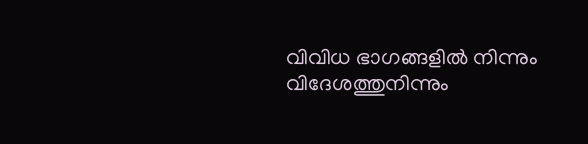വിവിധ ഭാഗങ്ങളിൽ നിന്നും വിദേശത്തുനിന്നും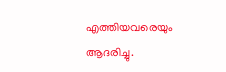എത്തിയവരെയും ആദരിച്ചു.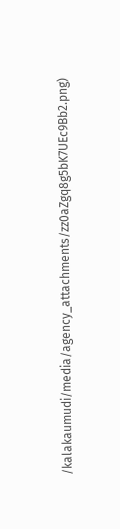/kalakaumudi/media/agency_attachments/zz0aZgq8g5bK7UEc9Bb2.png)